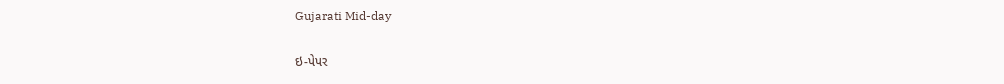Gujarati Mid-day

ઇ-પેપર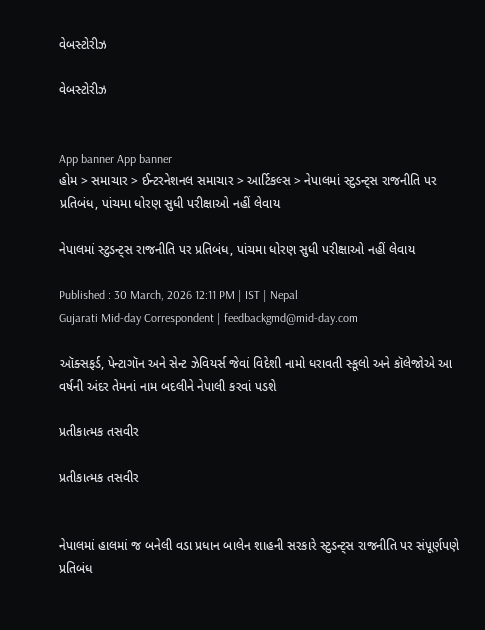વેબસ્ટોરીઝ

વેબસ્ટોરીઝ


App banner App banner
હોમ > સમાચાર > ઈન્ટરનેશનલ સમાચાર > આર્ટિકલ્સ > નેપાલમાં સ્ટુડન્ટ્સ રાજનીતિ પર પ્રતિબંધ, પાંચમા ધોરણ સુધી પરીક્ષાઓ નહીં લેવાય

નેપાલમાં સ્ટુડન્ટ્સ રાજનીતિ પર પ્રતિબંધ, પાંચમા ધોરણ સુધી પરીક્ષાઓ નહીં લેવાય

Published : 30 March, 2026 12:11 PM | IST | Nepal
Gujarati Mid-day Correspondent | feedbackgmd@mid-day.com

ઑક્સફર્ડ, પેન્ટાગૉન અને સેન્ટ ઝેવિયર્સ જેવાં વિદેશી નામો ધરાવતી સ્કૂલો અને કૉલેજોએ આ વર્ષની અંદર તેમનાં નામ બદલીને નેપાલી કરવાં પડશે

પ્રતીકાત્મક તસવીર

પ્રતીકાત્મક તસવીર


નેપાલમાં હાલમાં જ બનેલી વડા પ્રધાન બાલેન શાહની સરકારે સ્ટુડન્ટ્સ રાજનીતિ પર સંપૂર્ણપણે પ્રતિબંધ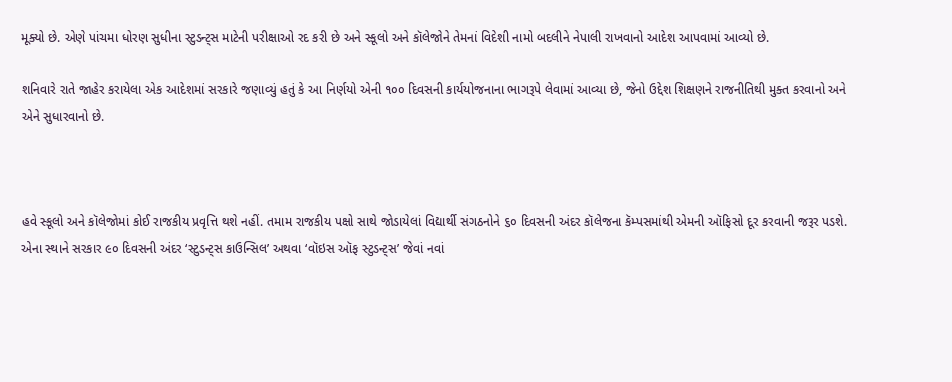મૂક્યો છે. એણે પાંચમા ધોરણ સુધીના સ્ટુડન્ટ્સ માટેની પરીક્ષાઓ રદ કરી છે અને સ્કૂલો અને કૉલેજોને તેમનાં વિદેશી નામો બદલીને નેપાલી રાખવાનો આદેશ આપવામાં આવ્યો છે.

શનિવારે રાતે જાહેર કરાયેલા એક આદેશમાં સરકારે જણાવ્યું હતું કે આ નિર્ણયો એની ૧૦૦ દિવસની કાર્યયોજનાના ભાગરૂપે લેવામાં આવ્યા છે, જેનો ઉદ્દેશ શિક્ષણને રાજનીતિથી મુક્ત કરવાનો અને એને સુધારવાનો છે.



હવે સ્કૂલો અને કૉલેજોમાં કોઈ રાજકીય પ્રવૃત્તિ થશે નહીં. તમામ રાજકીય પક્ષો સાથે જોડાયેલાં વિદ્યાર્થી સંગઠનોને ૬૦ દિવસની અંદર કૉલેજના કૅમ્પસમાંથી એમની ઑફિસો દૂર કરવાની જરૂર પડશે. એના સ્થાને સરકાર ૯૦ દિવસની અંદર ‘સ્ટુડન્ટ્સ કાઉન્સિલ’ અથવા ‘વૉઇસ ઑફ સ્ટુડન્ટ્સ’ જેવાં નવાં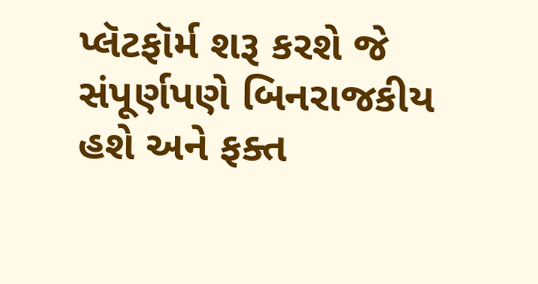પ્લૅટફૉર્મ શરૂ કરશે જે સંપૂર્ણપણે બિનરાજકીય હશે અને ફક્ત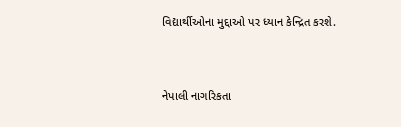વિદ્યાર્થીઓના મુદ્દાઓ પર ધ્યાન કેન્દ્રિત કરશે.


નેપાલી નાગરિકતા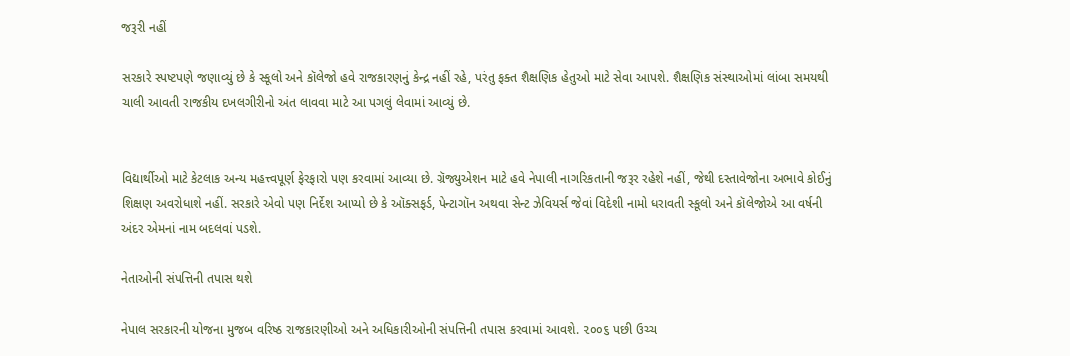જરૂરી નહીં

સરકારે સ્પષ્ટપણે જણાવ્યું છે કે સ્કૂલો અને કૉલેજો હવે રાજકારણનું કેન્દ્ર નહીં રહે, પરંતુ ફક્ત શૈક્ષણિક હેતુઓ માટે સેવા આપશે. શૈક્ષણિક સંસ્થાઓમાં લાંબા સમયથી ચાલી આવતી રાજકીય દખલગીરીનો અંત લાવવા માટે આ પગલું લેવામાં આવ્યું છે.


વિદ્યાર્થીઓ માટે કેટલાક અન્ય મહત્ત્વપૂર્ણ ફેરફારો પણ કરવામાં આવ્યા છે. ગ્રૅજ્યુએશન માટે હવે નેપાલી નાગરિકતાની જરૂર રહેશે નહીં, જેથી દસ્તાવેજોના અભાવે કોઈનું શિક્ષણ અવરોધાશે નહીં. સરકારે એવો પણ નિર્દેશ આપ્યો છે કે ઑક્સફર્ડ, પેન્ટાગૉન અથવા સેન્ટ ઝેવિયર્સ જેવાં વિદેશી નામો ધરાવતી સ્કૂલો અને કૉલેજોએ આ વર્ષની અંદર એમનાં નામ બદલવાં પડશે.

નેતાઓની સંપત્તિની તપાસ થશે

નેપાલ સરકારની યોજના મુજબ વરિષ્ઠ રાજકારણીઓ અને અધિકારીઓની સંપત્તિની તપાસ કરવામાં આવશે. ૨૦૦૬ પછી ઉચ્ચ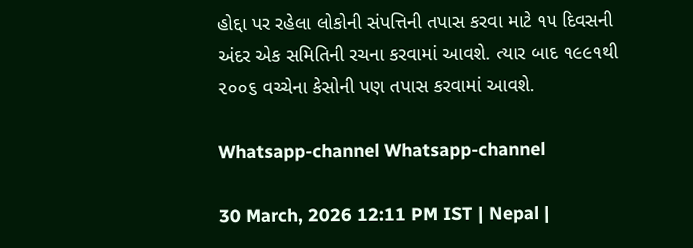હોદ્દા પર રહેલા લોકોની સંપત્તિની તપાસ કરવા માટે ૧૫ દિવસની અંદર એક સમિતિની રચના કરવામાં આવશે. ત્યાર બાદ ૧૯૯૧થી ૨૦૦૬ વચ્ચેના કેસોની પણ તપાસ કરવામાં આવશે.

Whatsapp-channel Whatsapp-channel

30 March, 2026 12:11 PM IST | Nepal |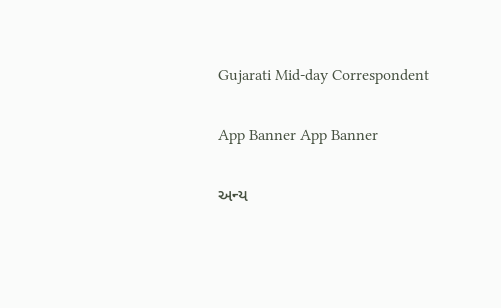Gujarati Mid-day Correspondent

App Banner App Banner

અન્ય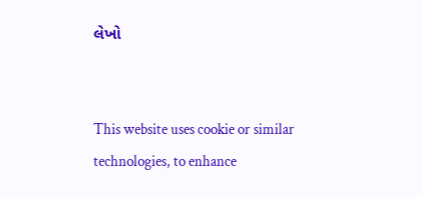લેખો


This website uses cookie or similar technologies, to enhance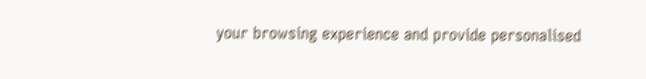your browsing experience and provide personalised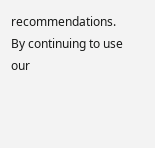recommendations. By continuing to use our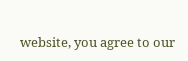website, you agree to our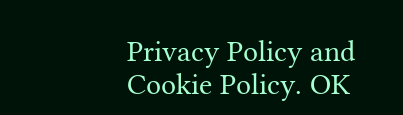Privacy Policy and Cookie Policy. OK